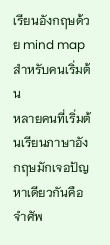เรียนอังกฤษด้วย mind map สำหรับคนเริ่มต้น
หลายคนที่เริ่มต้นเรียนภาษาอังกฤษมักเจอปัญหาเดียวกันคือจำศัพ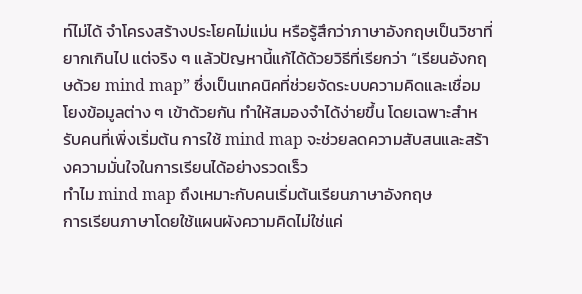ท์ไม่ได้ จำโครงสร้างประโยคไม่แม่น หรือรู้สึกว่าภาษาอังกฤษเป็นวิชาที่ยากเกินไป แต่จริง ๆ แล้วปัญหานี้แก้ได้ด้วยวิธีที่เรียกว่า “เรียนอังกฤษด้วย mind map” ซึ่งเป็นเทคนิคที่ช่วยจัดระบบความคิดและเชื่อมโยงข้อมูลต่าง ๆ เข้าด้วยกัน ทำให้สมองจำได้ง่ายขึ้น โดยเฉพาะสำหรับคนที่เพิ่งเริ่มต้น การใช้ mind map จะช่วยลดความสับสนและสร้างความมั่นใจในการเรียนได้อย่างรวดเร็ว
ทำไม mind map ถึงเหมาะกับคนเริ่มต้นเรียนภาษาอังกฤษ
การเรียนภาษาโดยใช้แผนผังความคิดไม่ใช่แค่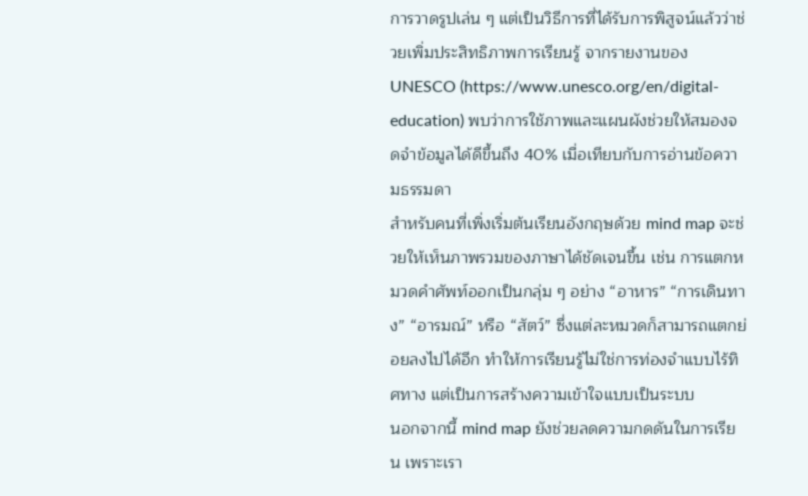การวาดรูปเล่น ๆ แต่เป็นวิธีการที่ได้รับการพิสูจน์แล้วว่าช่วยเพิ่มประสิทธิภาพการเรียนรู้ จากรายงานของ UNESCO (https://www.unesco.org/en/digital-education) พบว่าการใช้ภาพและแผนผังช่วยให้สมองจดจำข้อมูลได้ดีขึ้นถึง 40% เมื่อเทียบกับการอ่านข้อความธรรมดา
สำหรับคนที่เพิ่งเริ่มต้นเรียนอังกฤษด้วย mind map จะช่วยให้เห็นภาพรวมของภาษาได้ชัดเจนขึ้น เช่น การแตกหมวดคำศัพท์ออกเป็นกลุ่ม ๆ อย่าง “อาหาร” “การเดินทาง” “อารมณ์” หรือ “สัตว์” ซึ่งแต่ละหมวดก็สามารถแตกย่อยลงไปได้อีก ทำให้การเรียนรู้ไม่ใช่การท่องจำแบบไร้ทิศทาง แต่เป็นการสร้างความเข้าใจแบบเป็นระบบ
นอกจากนี้ mind map ยังช่วยลดความกดดันในการเรียน เพราะเรา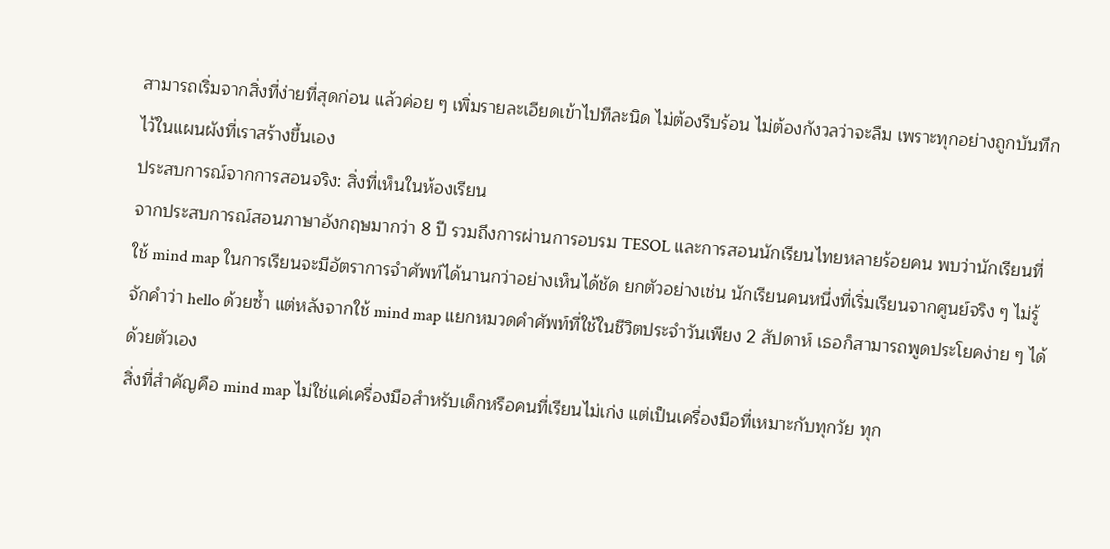สามารถเริ่มจากสิ่งที่ง่ายที่สุดก่อน แล้วค่อย ๆ เพิ่มรายละเอียดเข้าไปทีละนิด ไม่ต้องรีบร้อน ไม่ต้องกังวลว่าจะลืม เพราะทุกอย่างถูกบันทึกไว้ในแผนผังที่เราสร้างขึ้นเอง
ประสบการณ์จากการสอนจริง: สิ่งที่เห็นในห้องเรียน
จากประสบการณ์สอนภาษาอังกฤษมากว่า 8 ปี รวมถึงการผ่านการอบรม TESOL และการสอนนักเรียนไทยหลายร้อยคน พบว่านักเรียนที่ใช้ mind map ในการเรียนจะมีอัตราการจำศัพท์ได้นานกว่าอย่างเห็นได้ชัด ยกตัวอย่างเช่น นักเรียนคนหนึ่งที่เริ่มเรียนจากศูนย์จริง ๆ ไม่รู้จักคำว่า hello ด้วยซ้ำ แต่หลังจากใช้ mind map แยกหมวดคำศัพท์ที่ใช้ในชีวิตประจำวันเพียง 2 สัปดาห์ เธอก็สามารถพูดประโยคง่าย ๆ ได้ด้วยตัวเอง
สิ่งที่สำคัญคือ mind map ไม่ใช่แค่เครื่องมือสำหรับเด็กหรือคนที่เรียนไม่เก่ง แต่เป็นเครื่องมือที่เหมาะกับทุกวัย ทุก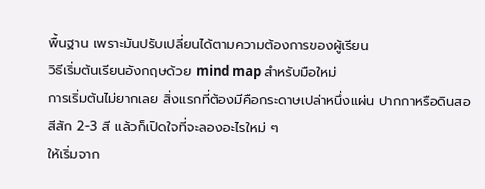พื้นฐาน เพราะมันปรับเปลี่ยนได้ตามความต้องการของผู้เรียน
วิธีเริ่มต้นเรียนอังกฤษด้วย mind map สำหรับมือใหม่
การเริ่มต้นไม่ยากเลย สิ่งแรกที่ต้องมีคือกระดาษเปล่าหนึ่งแผ่น ปากกาหรือดินสอสีสัก 2-3 สี แล้วก็เปิดใจที่จะลองอะไรใหม่ ๆ
ให้เริ่มจาก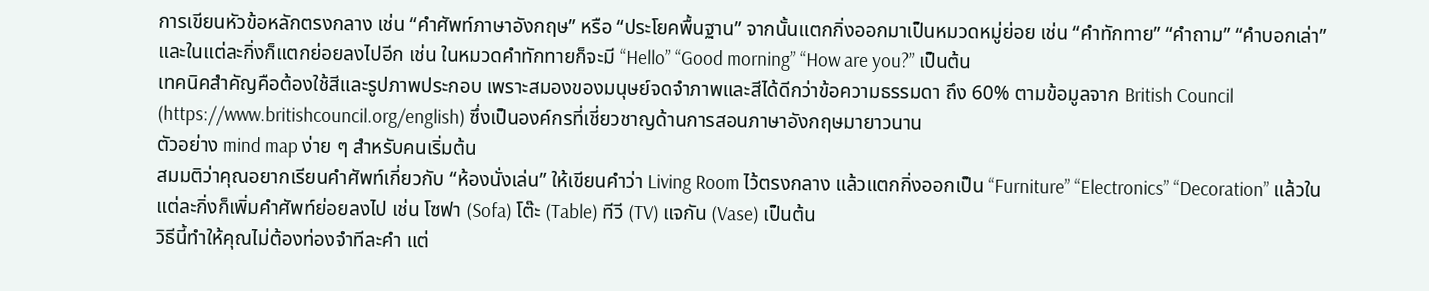การเขียนหัวข้อหลักตรงกลาง เช่น “คำศัพท์ภาษาอังกฤษ” หรือ “ประโยคพื้นฐาน” จากนั้นแตกกิ่งออกมาเป็นหมวดหมู่ย่อย เช่น “คำทักทาย” “คำถาม” “คำบอกเล่า” และในแต่ละกิ่งก็แตกย่อยลงไปอีก เช่น ในหมวดคำทักทายก็จะมี “Hello” “Good morning” “How are you?” เป็นต้น
เทคนิคสำคัญคือต้องใช้สีและรูปภาพประกอบ เพราะสมองของมนุษย์จดจำภาพและสีได้ดีกว่าข้อความธรรมดา ถึง 60% ตามข้อมูลจาก British Council (https://www.britishcouncil.org/english) ซึ่งเป็นองค์กรที่เชี่ยวชาญด้านการสอนภาษาอังกฤษมายาวนาน
ตัวอย่าง mind map ง่าย ๆ สำหรับคนเริ่มต้น
สมมติว่าคุณอยากเรียนคำศัพท์เกี่ยวกับ “ห้องนั่งเล่น” ให้เขียนคำว่า Living Room ไว้ตรงกลาง แล้วแตกกิ่งออกเป็น “Furniture” “Electronics” “Decoration” แล้วในแต่ละกิ่งก็เพิ่มคำศัพท์ย่อยลงไป เช่น โซฟา (Sofa) โต๊ะ (Table) ทีวี (TV) แจกัน (Vase) เป็นต้น
วิธีนี้ทำให้คุณไม่ต้องท่องจำทีละคำ แต่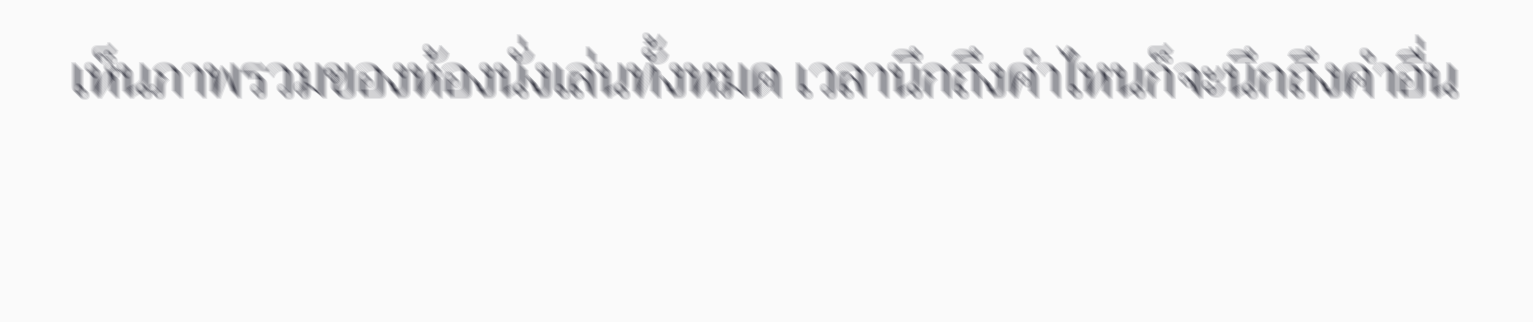เห็นภาพรวมของห้องนั่งเล่นทั้งหมด เวลานึกถึงคำไหนก็จะนึกถึงคำอื่น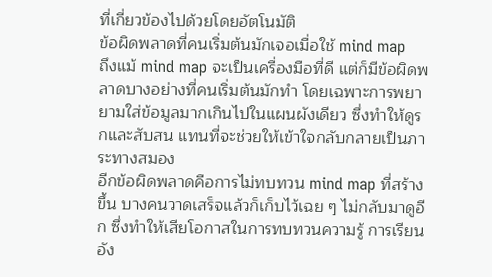ที่เกี่ยวข้องไปด้วยโดยอัตโนมัติ
ข้อผิดพลาดที่คนเริ่มต้นมักเจอเมื่อใช้ mind map
ถึงแม้ mind map จะเป็นเครื่องมือที่ดี แต่ก็มีข้อผิดพลาดบางอย่างที่คนเริ่มต้นมักทำ โดยเฉพาะการพยายามใส่ข้อมูลมากเกินไปในแผนผังเดียว ซึ่งทำให้ดูรกและสับสน แทนที่จะช่วยให้เข้าใจกลับกลายเป็นภาระทางสมอง
อีกข้อผิดพลาดคือการไม่ทบทวน mind map ที่สร้างขึ้น บางคนวาดเสร็จแล้วก็เก็บไว้เฉย ๆ ไม่กลับมาดูอีก ซึ่งทำให้เสียโอกาสในการทบทวนความรู้ การเรียนอัง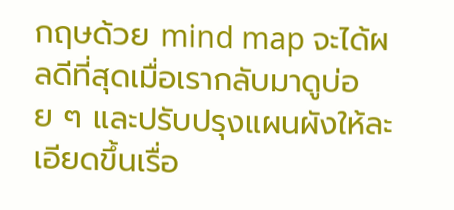กฤษด้วย mind map จะได้ผลดีที่สุดเมื่อเรากลับมาดูบ่อย ๆ และปรับปรุงแผนผังให้ละเอียดขึ้นเรื่อ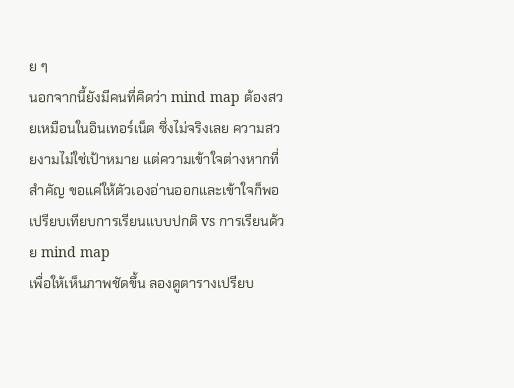ย ๆ
นอกจากนี้ยังมีคนที่คิดว่า mind map ต้องสวยเหมือนในอินเทอร์เน็ต ซึ่งไม่จริงเลย ความสวยงามไม่ใช่เป้าหมาย แต่ความเข้าใจต่างหากที่สำคัญ ขอแค่ให้ตัวเองอ่านออกและเข้าใจก็พอ
เปรียบเทียบการเรียนแบบปกติ vs การเรียนด้วย mind map
เพื่อให้เห็นภาพชัดขึ้น ลองดูตารางเปรียบ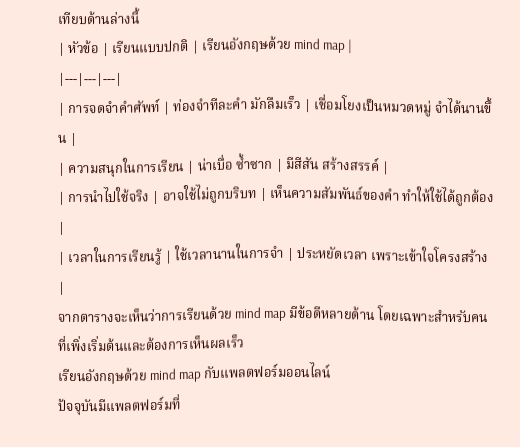เทียบด้านล่างนี้
| หัวข้อ | เรียนแบบปกติ | เรียนอังกฤษด้วย mind map |
|---|---|---|
| การจดจำคำศัพท์ | ท่องจำทีละคำ มักลืมเร็ว | เชื่อมโยงเป็นหมวดหมู่ จำได้นานขึ้น |
| ความสนุกในการเรียน | น่าเบื่อ ซ้ำซาก | มีสีสัน สร้างสรรค์ |
| การนำไปใช้จริง | อาจใช้ไม่ถูกบริบท | เห็นความสัมพันธ์ของคำ ทำให้ใช้ได้ถูกต้อง |
| เวลาในการเรียนรู้ | ใช้เวลานานในการจำ | ประหยัดเวลา เพราะเข้าใจโครงสร้าง |
จากตารางจะเห็นว่าการเรียนด้วย mind map มีข้อดีหลายด้าน โดยเฉพาะสำหรับคนที่เพิ่งเริ่มต้นและต้องการเห็นผลเร็ว
เรียนอังกฤษด้วย mind map กับแพลตฟอร์มออนไลน์
ปัจจุบันมีแพลตฟอร์มที่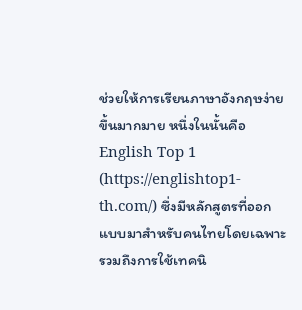ช่วยให้การเรียนภาษาอังกฤษง่ายขึ้นมากมาย หนึ่งในนั้นคือ English Top 1 (https://englishtop1-th.com/) ซึ่งมีหลักสูตรที่ออกแบบมาสำหรับคนไทยโดยเฉพาะ รวมถึงการใช้เทคนิ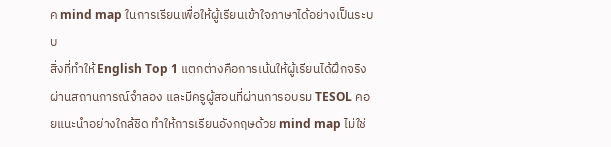ค mind map ในการเรียนเพื่อให้ผู้เรียนเข้าใจภาษาได้อย่างเป็นระบบ
สิ่งที่ทำให้ English Top 1 แตกต่างคือการเน้นให้ผู้เรียนได้ฝึกจริง ผ่านสถานการณ์จำลอง และมีครูผู้สอนที่ผ่านการอบรม TESOL คอยแนะนำอย่างใกล้ชิด ทำให้การเรียนอังกฤษด้วย mind map ไม่ใช่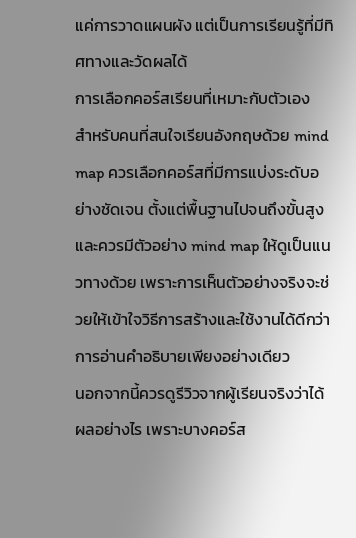แค่การวาดแผนผัง แต่เป็นการเรียนรู้ที่มีทิศทางและวัดผลได้
การเลือกคอร์สเรียนที่เหมาะกับตัวเอง
สำหรับคนที่สนใจเรียนอังกฤษด้วย mind map ควรเลือกคอร์สที่มีการแบ่งระดับอย่างชัดเจน ตั้งแต่พื้นฐานไปจนถึงขั้นสูง และควรมีตัวอย่าง mind map ให้ดูเป็นแนวทางด้วย เพราะการเห็นตัวอย่างจริงจะช่วยให้เข้าใจวิธีการสร้างและใช้งานได้ดีกว่าการอ่านคำอธิบายเพียงอย่างเดียว
นอกจากนี้ควรดูรีวิวจากผู้เรียนจริงว่าได้ผลอย่างไร เพราะบางคอร์ส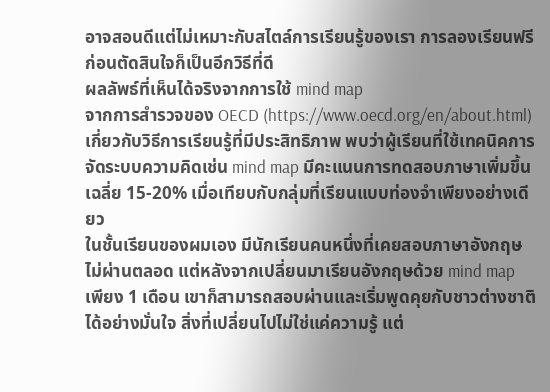อาจสอนดีแต่ไม่เหมาะกับสไตล์การเรียนรู้ของเรา การลองเรียนฟรีก่อนตัดสินใจก็เป็นอีกวิธีที่ดี
ผลลัพธ์ที่เห็นได้จริงจากการใช้ mind map
จากการสำรวจของ OECD (https://www.oecd.org/en/about.html) เกี่ยวกับวิธีการเรียนรู้ที่มีประสิทธิภาพ พบว่าผู้เรียนที่ใช้เทคนิคการจัดระบบความคิดเช่น mind map มีคะแนนการทดสอบภาษาเพิ่มขึ้นเฉลี่ย 15-20% เมื่อเทียบกับกลุ่มที่เรียนแบบท่องจำเพียงอย่างเดียว
ในชั้นเรียนของผมเอง มีนักเรียนคนหนึ่งที่เคยสอบภาษาอังกฤษไม่ผ่านตลอด แต่หลังจากเปลี่ยนมาเรียนอังกฤษด้วย mind map เพียง 1 เดือน เขาก็สามารถสอบผ่านและเริ่มพูดคุยกับชาวต่างชาติได้อย่างมั่นใจ สิ่งที่เปลี่ยนไปไม่ใช่แค่ความรู้ แต่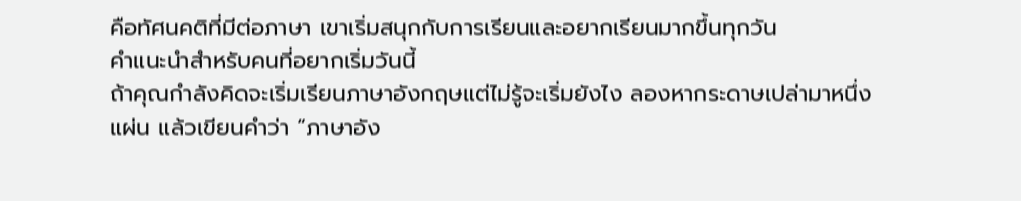คือทัศนคติที่มีต่อภาษา เขาเริ่มสนุกกับการเรียนและอยากเรียนมากขึ้นทุกวัน
คำแนะนำสำหรับคนที่อยากเริ่มวันนี้
ถ้าคุณกำลังคิดจะเริ่มเรียนภาษาอังกฤษแต่ไม่รู้จะเริ่มยังไง ลองหากระดาษเปล่ามาหนึ่งแผ่น แล้วเขียนคำว่า “ภาษาอัง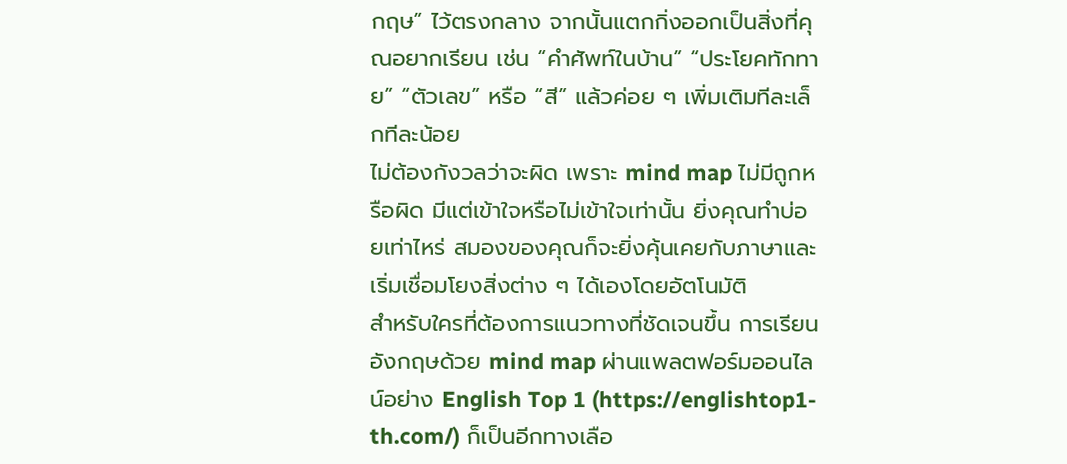กฤษ” ไว้ตรงกลาง จากนั้นแตกกิ่งออกเป็นสิ่งที่คุณอยากเรียน เช่น “คำศัพท์ในบ้าน” “ประโยคทักทาย” “ตัวเลข” หรือ “สี” แล้วค่อย ๆ เพิ่มเติมทีละเล็กทีละน้อย
ไม่ต้องกังวลว่าจะผิด เพราะ mind map ไม่มีถูกหรือผิด มีแต่เข้าใจหรือไม่เข้าใจเท่านั้น ยิ่งคุณทำบ่อยเท่าไหร่ สมองของคุณก็จะยิ่งคุ้นเคยกับภาษาและเริ่มเชื่อมโยงสิ่งต่าง ๆ ได้เองโดยอัตโนมัติ
สำหรับใครที่ต้องการแนวทางที่ชัดเจนขึ้น การเรียนอังกฤษด้วย mind map ผ่านแพลตฟอร์มออนไลน์อย่าง English Top 1 (https://englishtop1-th.com/) ก็เป็นอีกทางเลือ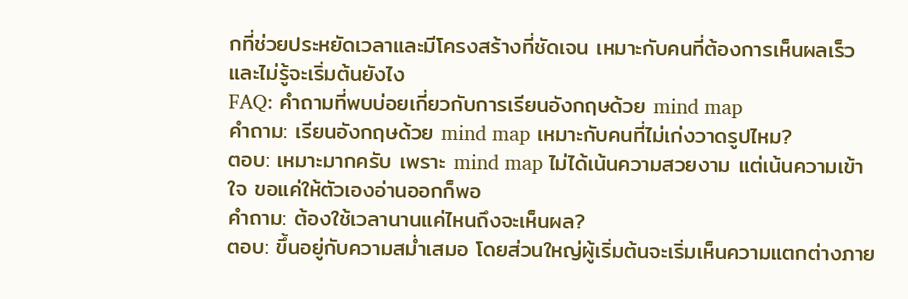กที่ช่วยประหยัดเวลาและมีโครงสร้างที่ชัดเจน เหมาะกับคนที่ต้องการเห็นผลเร็วและไม่รู้จะเริ่มต้นยังไง
FAQ: คำถามที่พบบ่อยเกี่ยวกับการเรียนอังกฤษด้วย mind map
คำถาม: เรียนอังกฤษด้วย mind map เหมาะกับคนที่ไม่เก่งวาดรูปไหม?
ตอบ: เหมาะมากครับ เพราะ mind map ไม่ได้เน้นความสวยงาม แต่เน้นความเข้าใจ ขอแค่ให้ตัวเองอ่านออกก็พอ
คำถาม: ต้องใช้เวลานานแค่ไหนถึงจะเห็นผล?
ตอบ: ขึ้นอยู่กับความสม่ำเสมอ โดยส่วนใหญ่ผู้เริ่มต้นจะเริ่มเห็นความแตกต่างภาย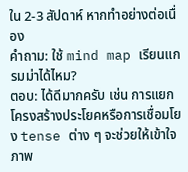ใน 2-3 สัปดาห์ หากทำอย่างต่อเนื่อง
คำถาม: ใช้ mind map เรียนแกรมม่าได้ไหม?
ตอบ: ได้ดีมากครับ เช่น การแยกโครงสร้างประโยคหรือการเชื่อมโยง tense ต่าง ๆ จะช่วยให้เข้าใจภาพ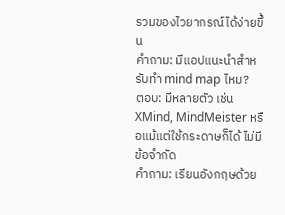รวมของไวยากรณ์ได้ง่ายขึ้น
คำถาม: มีแอปแนะนำสำหรับทำ mind map ไหม?
ตอบ: มีหลายตัว เช่น XMind, MindMeister หรือแม้แต่ใช้กระดาษก็ได้ ไม่มีข้อจำกัด
คำถาม: เรียนอังกฤษด้วย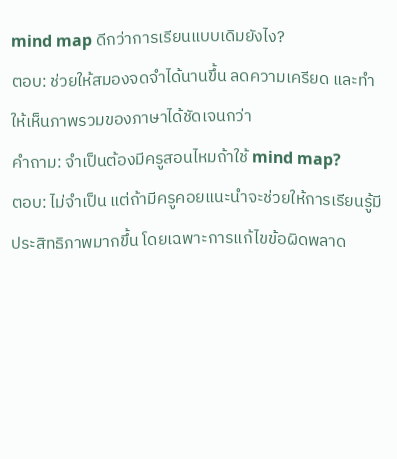mind map ดีกว่าการเรียนแบบเดิมยังไง?
ตอบ: ช่วยให้สมองจดจำได้นานขึ้น ลดความเครียด และทำให้เห็นภาพรวมของภาษาได้ชัดเจนกว่า
คำถาม: จำเป็นต้องมีครูสอนไหมถ้าใช้ mind map?
ตอบ: ไม่จำเป็น แต่ถ้ามีครูคอยแนะนำจะช่วยให้การเรียนรู้มีประสิทธิภาพมากขึ้น โดยเฉพาะการแก้ไขข้อผิดพลาด